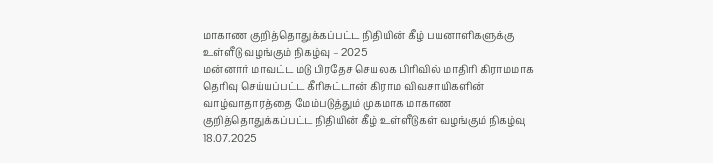மாகாண குறித்தொதுக்கப்பட்ட நிதியின் கீழ் பயனாளிகளுக்கு உள்ளீடு வழங்கும் நிகழ்வு – 2025
மன்னார் மாவட்ட மடு பிரதேச செயலக பிரிவில் மாதிரி கிராமமாக தெரிவு செய்யப்பட்ட கீரிசுட்டான் கிராம விவசாயிகளின் வாழ்வாதாரத்தை மேம்படுத்தும் முகமாக மாகாண குறித்தொதுக்கப்பட்ட நிதியின் கீழ் உள்ளீடுகள் வழங்கும் நிகழ்வு 18.07.2025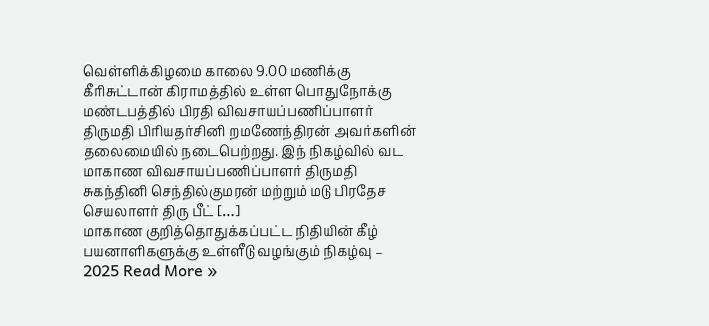வெள்ளிக்கிழமை காலை 9.00 மணிக்கு கீரிசுட்டான் கிராமத்தில் உள்ள பொதுநோக்கு மண்டபத்தில் பிரதி விவசாயப்பணிப்பாளர் திருமதி பிரியதர்சினி றமணேந்திரன் அவர்களின் தலைமையில் நடைபெற்றது. இந் நிகழ்வில் வட மாகாண விவசாயப்பணிப்பாளர் திருமதி சுகந்தினி செந்தில்குமரன் மற்றும் மடு பிரதேச செயலாளர் திரு பீட் […]
மாகாண குறித்தொதுக்கப்பட்ட நிதியின் கீழ் பயனாளிகளுக்கு உள்ளீடு வழங்கும் நிகழ்வு – 2025 Read More »